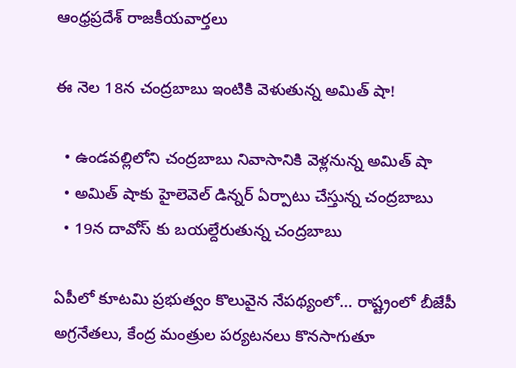ఆంధ్రప్రదేశ్ రాజకీయవార్తలు

ఈ నెల 18న చంద్రబాబు ఇంటికి వెళుతున్న అమిత్ షా!

  • ఉండవల్లిలోని చంద్రబాబు నివాసానికి వెళ్లనున్న అమిత్ షా
  • అమిత్ షాకు హైలెవెల్ డిన్నర్ ఏర్పాటు చేస్తున్న చంద్రబాబు
  • 19న దావోస్ కు బయల్దేరుతున్న చంద్రబాబు

ఏపీలో కూటమి ప్రభుత్వం కొలువైన నేపథ్యంలో… రాష్ట్రంలో బీజేపీ అగ్రనేతలు, కేంద్ర మంత్రుల పర్యటనలు కొనసాగుతూ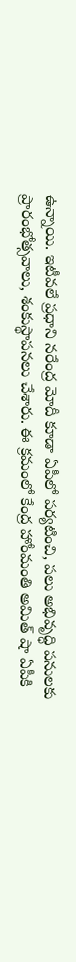ఉన్నాయి. ఇటీవలే ప్రధాని నరేంద్ర మోదీ కూడా ఏపీలో పర్యటించి, పలు అభివృద్ధి పనులకు ప్రారంభోత్సవాలు, శంకుస్థాపనలు చేశారు. ఈ క్రమంలో కేంద్ర హోంమంతి అమిత్ షా ఏపీకి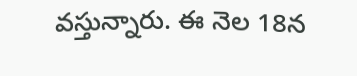వస్తున్నారు. ఈ నెల 18న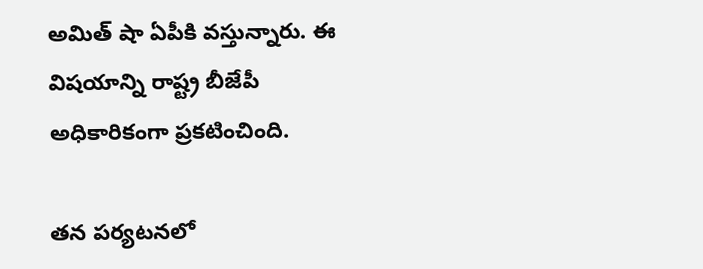అమిత్ షా ఏపీకి వస్తున్నారు. ఈ విషయాన్ని రాష్ట్ర బీజేపీ అధికారికంగా ప్రకటించింది.

తన పర్యటనలో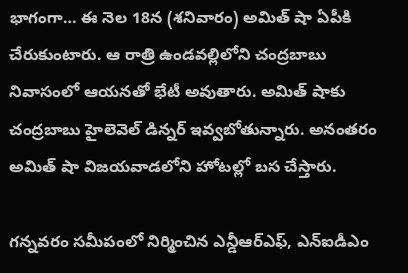భాగంగా… ఈ నెల 18న (శనివారం) అమిత్ షా ఏపీకి చేరుకుంటారు. ఆ రాత్రి ఉండవల్లిలోని చంద్రబాబు నివాసంలో ఆయనతో భేటీ అవుతారు. అమిత్ షాకు చంద్రబాబు హైలెవెల్ డిన్నర్ ఇవ్వబోతున్నారు. అనంతరం అమిత్ షా విజయవాడలోని హోటల్లో బస చేస్తారు.

గన్నవరం సమీపంలో నిర్మించిన ఎన్డీఆర్ఎఫ్, ఎన్ఐడీఎం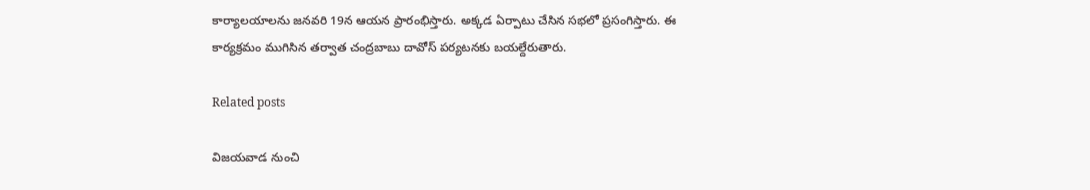కార్యాలయాలను జనవరి 19న ఆయన ప్రారంభిస్తారు. అక్కడ ఏర్పాటు చేసిన సభలో ప్రసంగిస్తారు. ఈ కార్యక్రమం ముగిసిన తర్వాత చంద్రబాబు దావోస్ పర్యటనకు బయల్దేరుతారు.

Related posts

విజయవాడ నుంచి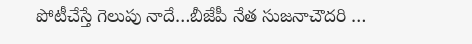పోటీచేస్తే గెలుపు నాదే…బీజేపీ నేత సుజనాచౌదరి …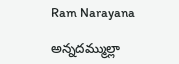Ram Narayana

అన్నదమ్ముల్లా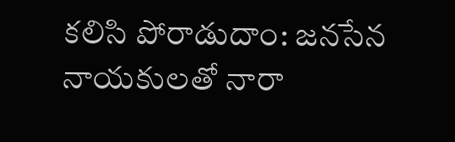కలిసి పోరాడుదాం: జనసేన నాయకులతో నారా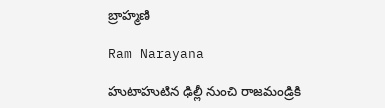బ్రాహ్మణి

Ram Narayana

హుటాహుటిన ఢిల్లీ నుంచి రాజమండ్రికి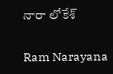నారా లోకేశ్

Ram Narayana